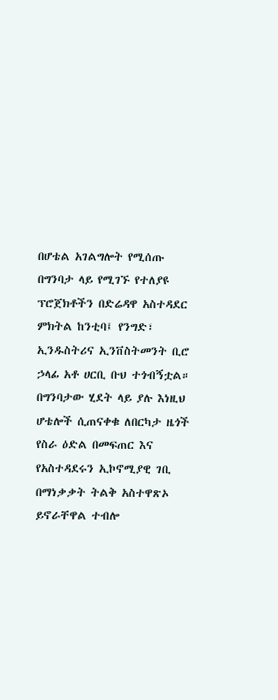በሆቴል አገልግሎት የሚሰጡ በግንባታ ላይ የሚገኙ የተለያዩ ፕሮጀክቶችን በድሬዳዋ አስተዳደር ምክትል ከንቲባ፤ የንግድ፣ ኢንዱስትሪና ኢንቨስትመንት ቢሮ ኃላፊ አቶ ሀርቢ ቡህ ተጎብኝቷል።
በግንባታው ሂደት ላይ ያሉ እነዚህ ሆቴሎች ሲጠናቀቁ ለበርካታ ዜጎች የስራ ዕድል በመፍጠር እና የአስተዳደሩን ኢኮኖሚያዊ ገቢ በማነቃቃት ትልቅ አስተዋጽኦ ይኖራቸዋል ተብሎ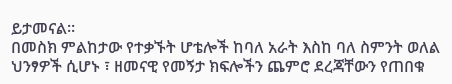ይታመናል።
በመስክ ምልከታው የተቃኙት ሆቴሎች ከባለ አራት እስከ ባለ ስምንት ወለል ህንፃዎች ሲሆኑ ፣ ዘመናዊ የመኝታ ክፍሎችን ጨምሮ ደረጃቸውን የጠበቁ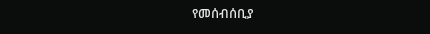የመሰብሰቢያ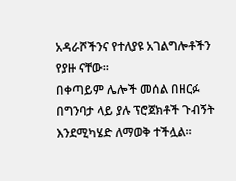አዳራሾችንና የተለያዩ አገልግሎቶችን የያዙ ናቸው።
በቀጣይም ሌሎች መሰል በዘርፉ በግንባታ ላይ ያሉ ፕሮጀክቶች ጉብኝት እንደሚካሄድ ለማወቅ ተችሏል።